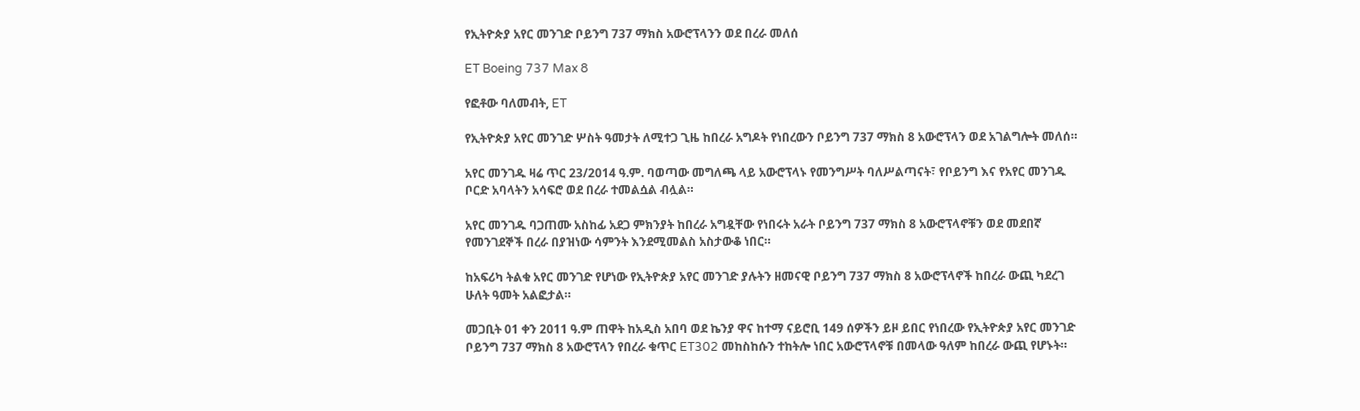የኢትዮጵያ አየር መንገድ ቦይንግ 737 ማክስ አውሮፕላንን ወደ በረራ መለሰ

ET Boeing 737 Max 8

የፎቶው ባለመብት, ET

የኢትዮጵያ አየር መንገድ ሦስት ዓመታት ለሚተጋ ጊዜ ከበረራ አግዶት የነበረውን ቦይንግ 737 ማክስ 8 አውሮፕላን ወደ አገልግሎት መለሰ።

አየር መንገዱ ዛሬ ጥር 23/2014 ዓ.ም. ባወጣው መግለጫ ላይ አውሮፕላኑ የመንግሥት ባለሥልጣናት፣ የቦይንግ እና የአየር መንገዱ ቦርድ አባላትን አሳፍሮ ወደ በረራ ተመልሷል ብሏል።

አየር መንገዱ ባጋጠሙ አስከፊ አደጋ ምክንያት ከበረራ አግዷቸው የነበሩት አራት ቦይንግ 737 ማክስ 8 አውሮፕላኖቹን ወደ መደበኛ የመንገደኞች በረራ በያዝነው ሳምንት እንደሚመልስ አስታውቆ ነበር።

ከአፍሪካ ትልቁ አየር መንገድ የሆነው የኢትዮጵያ አየር መንገድ ያሉትን ዘመናዊ ቦይንግ 737 ማክስ 8 አውሮፕላኖች ከበረራ ውጪ ካደረገ ሁለት ዓመት አልፎታል።

መጋቢት 01 ቀን 2011 ዓ.ም ጠዋት ከአዲስ አበባ ወደ ኬንያ ዋና ከተማ ናይሮቢ 149 ሰዎችን ይዞ ይበር የነበረው የኢትዮጵያ አየር መንገድ ቦይንግ 737 ማክስ 8 አውሮፕላን የበረራ ቁጥር ET302 መከስከሱን ተከትሎ ነበር አውሮፕላኖቹ በመላው ዓለም ከበረራ ውጪ የሆኑት።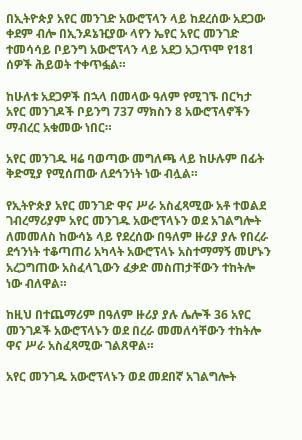በኢትዮጵያ አየር መንገድ አውሮፕላን ላይ ከደረሰው አደጋው ቀደም ብሎ በኢንዶኔዢያው ላየን ኤየር አየር መንገድ ተመሳሳይ ቦይንግ አውሮፕላን ላይ አደጋ አጋጥሞ የ181 ሰዎች ሕይወት ተቀጥፏል።

ከሁለቱ አደጋዎች በኋላ በመላው ዓለም የሚገኙ በርካታ አየር መንገዶች ቦይንግ 737 ማክስን 8 አውሮፕላኖችን ማብረር አቁመው ነበር።

አየር መንገዱ ዛሬ ባወጣው መግለጫ ላይ ከሁሉም በፊት ቅድሚያ የሚሰጠው ለደኅንነት ነው ብሏል።

የኢትዮጵያ አየር መንገድ ዋና ሥራ አስፈጻሚው አቶ ተወልደ ገብረማሪያም አየር መንገዱ አውሮፕላኑን ወደ አገልግሎት ለመመለስ ከውሳኔ ላይ የደረሰው በዓለም ዙሪያ ያሉ የበረራ ደኅንነት ተቆጣጠሪ አካላት አውሮፕላኑ አስተማማኝ መሆኑን አረጋግጠው አስፈላጊውን ፈቃድ መስጠታቸውን ተከትሎ ነው ብለዋል።

ከዚህ በተጨማሪም በዓለም ዙሪያ ያሉ ሌሎች 36 አየር መንገዶች አውሮፕላኑን ወደ በረራ መመለሳቸውን ተከትሎ ዋና ሥራ አስፈጻሚው ገልጸዋል።

አየር መንገዱ አውሮፕላኑን ወደ መደበኛ አገልግሎት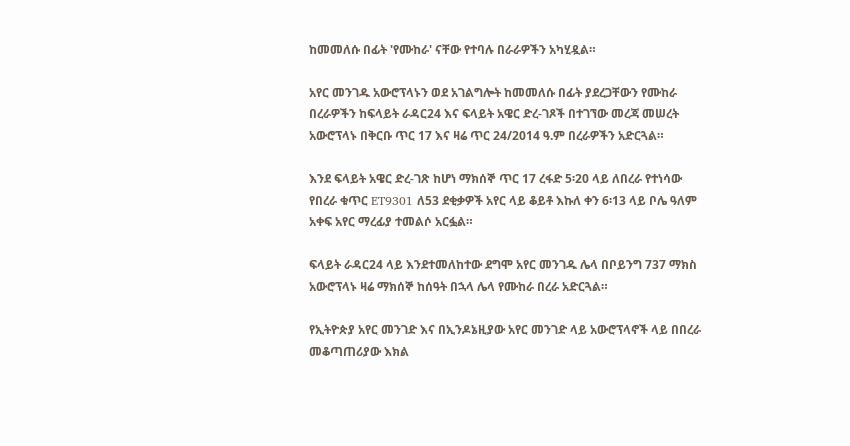ከመመለሱ በፊት 'የሙከራ' ናቸው የተባሉ በራራዎችን አካሂዷል።

አየር መንገዱ አውሮፕላኑን ወደ አገልግሎት ከመመለሱ በፊት ያደረጋቸውን የሙከራ በረራዎችን ከፍላይት ራዳር24 እና ፍላይት አዌር ድረ-ገጾች በተገኘው መረጃ መሠረት አውሮፕላኑ በቅርቡ ጥር 17 እና ዛሬ ጥር 24/2014 ዓ.ም በረራዎችን አድርጓል።

እንደ ፍላይት አዌር ድረ-ገጽ ከሆነ ማክሰኞ ጥር 17 ረፋድ 5፡20 ላይ ለበረራ የተነሳው የበረራ ቁጥር ET9301 ለ53 ደቂቃዎች አየር ላይ ቆይቶ እኩለ ቀን 6፡13 ላይ ቦሌ ዓለም አቀፍ አየር ማረፊያ ተመልሶ አርፏል።

ፍላይት ራዳር24 ላይ እንደተመለከተው ደግሞ አየር መንገዱ ሌላ በቦይንግ 737 ማክስ አውሮፕላኑ ዛሬ ማክሰኞ ከሰዓት በኋላ ሌላ የሙከራ በረራ አድርጓል።

የኢትዮጵያ አየር መንገድ እና በኢንዶኔዚያው አየር መንገድ ላይ አውሮፕላኖች ላይ በበረራ መቆጣጠሪያው እክል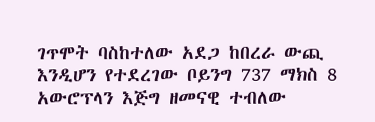ገጥሞት ባስከተለው አደጋ ከበረራ ውጪ እንዲሆን የተደረገው ቦይንግ 737 ማክስ 8 አውሮፕላን እጅግ ዘመናዊ ተብለው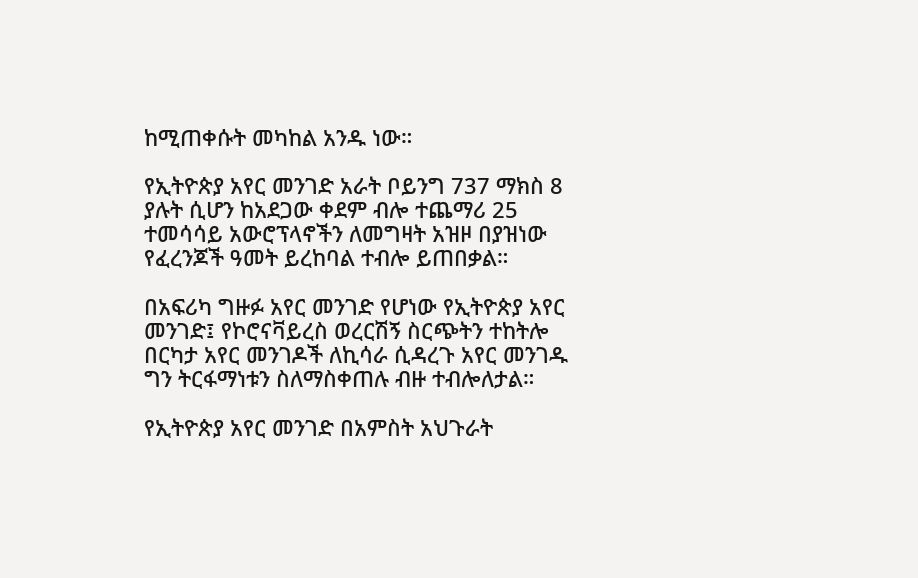ከሚጠቀሱት መካከል አንዱ ነው።

የኢትዮጵያ አየር መንገድ አራት ቦይንግ 737 ማክስ 8 ያሉት ሲሆን ከአደጋው ቀደም ብሎ ተጨማሪ 25 ተመሳሳይ አውሮፕላኖችን ለመግዛት አዝዞ በያዝነው የፈረንጆች ዓመት ይረከባል ተብሎ ይጠበቃል።

በአፍሪካ ግዙፉ አየር መንገድ የሆነው የኢትዮጵያ አየር መንገድ፤ የኮሮናቫይረስ ወረርሽኝ ስርጭትን ተከትሎ በርካታ አየር መንገዶች ለኪሳራ ሲዳረጉ አየር መንገዱ ግን ትርፋማነቱን ስለማስቀጠሉ ብዙ ተብሎለታል።

የኢትዮጵያ አየር መንገድ በአምስት አህጉራት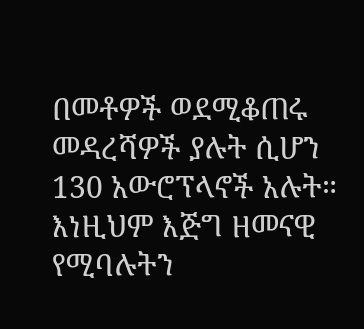በመቶዎች ወደሚቆጠሩ መዳረሻዎች ያሉት ሲሆን 130 አውሮፕላኖች አሉት። እነዚህም እጅግ ዘመናዊ የሚባሉትን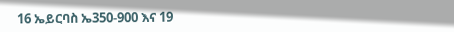16 ኤይርባስ ኤ350-900 እና 19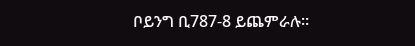ቦይንግ ቢ787-8 ይጨምራሉ።